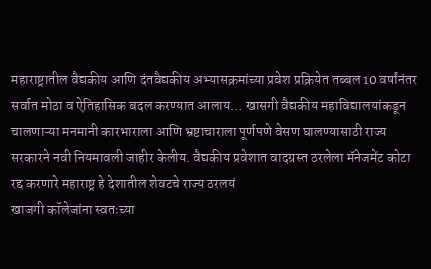महाराष्ट्रातील वैद्यकीय आणि दंतवैद्यकीय अभ्यासक्रमांच्या प्रवेश प्रक्रियेत तब्बल 10 वर्षांनंतर सर्वात मोठा व ऐतिहासिक बदल करण्यात आलाय… खासगी वैद्यकीय महाविद्यालयांकडून चालणाऱ्या मनमानी कारभाराला आणि भ्रष्टाचाराला पूर्णपणे वेसण घालण्यासाठी राज्य सरकारने नवी नियमावली जाहीर केलीय. वैद्यकीय प्रवेशात वादग्रस्त ठरलेला मॅनेजमेंट कोटा रद्द करणारे महाराष्ट्र हे देशातील शेवटचे राज्य ठरलयं
खाजगी कॉलेजांना स्वतःच्या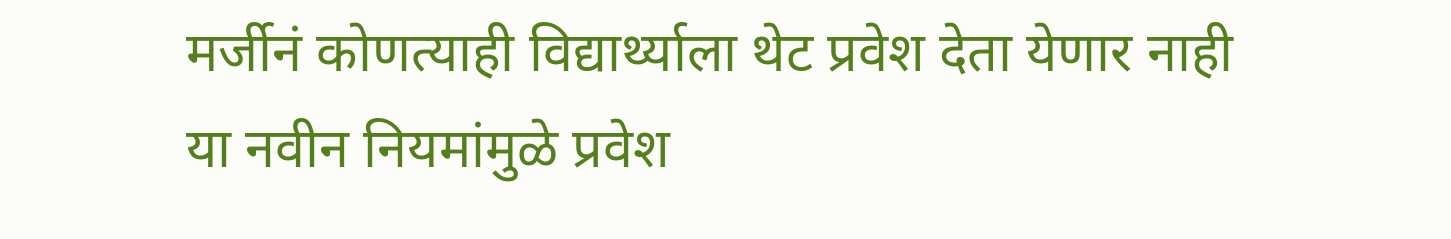मर्जीनं कोणत्याही विद्यार्थ्याला थेट प्रवेश देता येणार नाही
या नवीन नियमांमुळे प्रवेश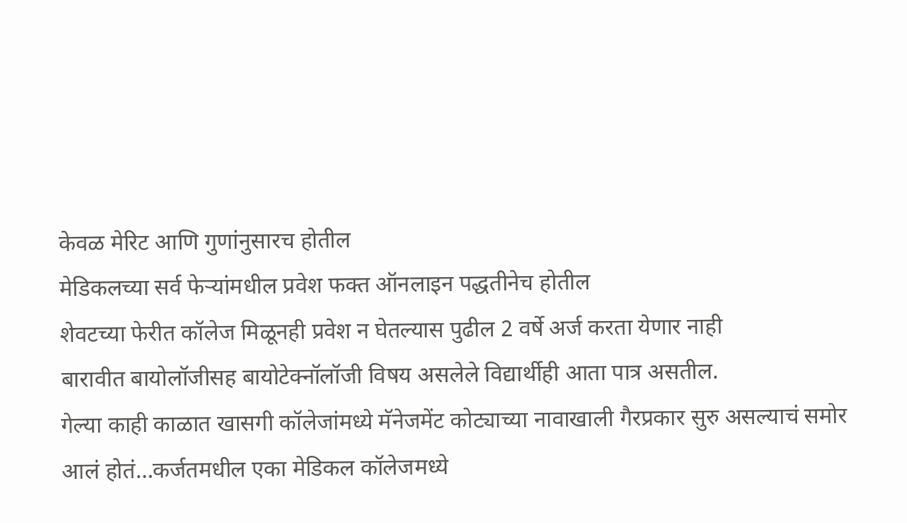केवळ मेरिट आणि गुणांनुसारच होतील
मेडिकलच्या सर्व फेऱ्यांमधील प्रवेश फक्त ऑनलाइन पद्धतीनेच होतील
शेवटच्या फेरीत कॉलेज मिळूनही प्रवेश न घेतल्यास पुढील 2 वर्षे अर्ज करता येणार नाही
बारावीत बायोलॉजीसह बायोटेक्नॉलॉजी विषय असलेले विद्यार्थीही आता पात्र असतील.
गेल्या काही काळात खासगी कॉलेजांमध्ये मॅनेजमेंट कोट्याच्या नावाखाली गैरप्रकार सुरु असल्याचं समोर आलं होतं…कर्जतमधील एका मेडिकल कॉलेजमध्ये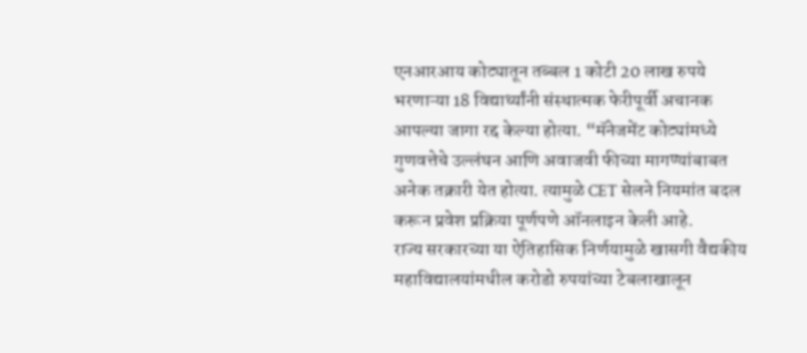एनआरआय कोट्यातून तब्बल 1 कोटी 20 लाख रुपये भरणाऱ्या 18 विद्यार्थ्यांनी संस्थात्मक फेरीपूर्वी अचानक आपल्या जागा रद्द केल्या होत्या. “मॅनेजमेंट कोट्यांमध्ये गुणवत्तेचे उल्लंघन आणि अवाजवी फीच्या मागण्यांबाबत अनेक तक्रारी येत होत्या. त्यामुळे CET सेलने नियमांत बदल करून प्रवेश प्रक्रिया पूर्णपणे ऑनलाइन केली आहे.
राज्य सरकारच्या या ऐतिहासिक निर्णयामुळे खासगी वैद्यकीय महाविद्यालयांमधील करोडो रुपयांच्या टेबलाखालून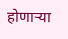होणाऱ्या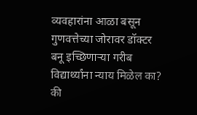व्यवहारांना आळा बसून गुणवत्तेच्या जोरावर डॉक्टर बनू इच्छिणाऱ्या गरीब विद्यार्थ्यांना न्याय मिळेल का? की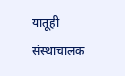यातूही संस्थाचालक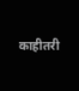काहीतरी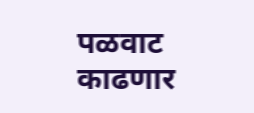पळवाट काढणार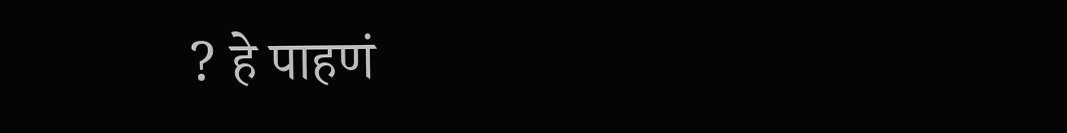? हे पाहणं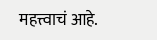महत्त्वाचं आहे.